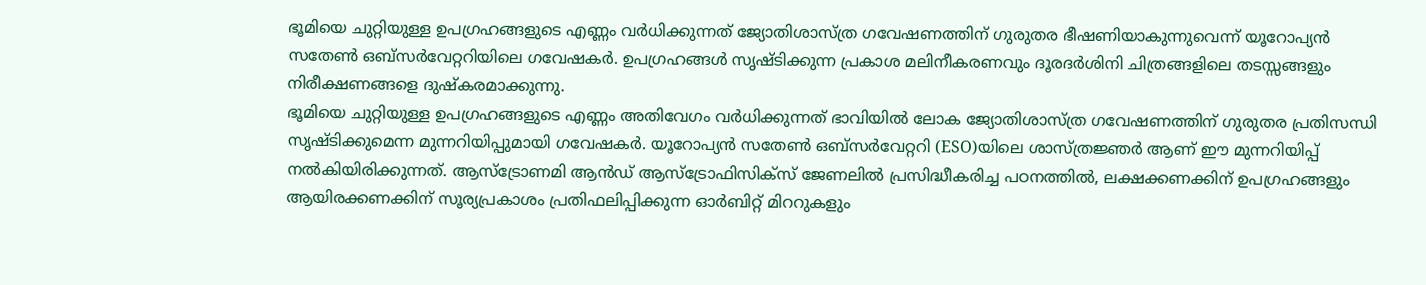ഭൂമിയെ ചുറ്റിയുള്ള ഉപഗ്രഹങ്ങളുടെ എണ്ണം വർധിക്കുന്നത് ജ്യോതിശാസ്ത്ര ഗവേഷണത്തിന് ഗുരുതര ഭീഷണിയാകുന്നുവെന്ന് യൂറോപ്യൻ സതേൺ ഒബ്സർവേറ്ററിയിലെ ഗവേഷകർ. ഉപഗ്രഹങ്ങൾ സൃഷ്ടിക്കുന്ന പ്രകാശ മലിനീകരണവും ദൂരദർശിനി ചിത്രങ്ങളിലെ തടസ്സങ്ങളും നിരീക്ഷണങ്ങളെ ദുഷ്കരമാക്കുന്നു.
ഭൂമിയെ ചുറ്റിയുള്ള ഉപഗ്രഹങ്ങളുടെ എണ്ണം അതിവേഗം വർധിക്കുന്നത് ഭാവിയിൽ ലോക ജ്യോതിശാസ്ത്ര ഗവേഷണത്തിന് ഗുരുതര പ്രതിസന്ധി സൃഷ്ടിക്കുമെന്ന മുന്നറിയിപ്പുമായി ഗവേഷകർ. യൂറോപ്യൻ സതേൺ ഒബ്സർവേറ്ററി (ESO)യിലെ ശാസ്ത്രജ്ഞർ ആണ് ഈ മുന്നറിയിപ്പ് നൽകിയിരിക്കുന്നത്. ആസ്ട്രോണമി ആൻഡ് ആസ്ട്രോഫിസിക്സ് ജേണലിൽ പ്രസിദ്ധീകരിച്ച പഠനത്തിൽ, ലക്ഷക്കണക്കിന് ഉപഗ്രഹങ്ങളും ആയിരക്കണക്കിന് സൂര്യപ്രകാശം പ്രതിഫലിപ്പിക്കുന്ന ഓർബിറ്റ് മിററുകളും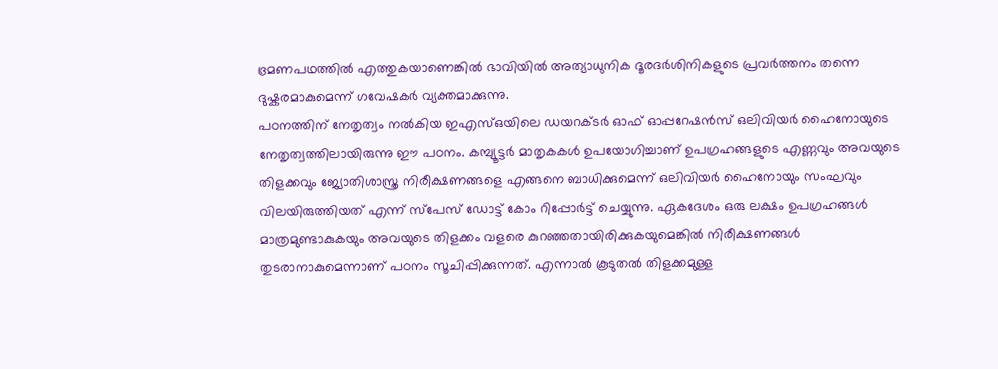ഭ്രമണപഥത്തിൽ എത്തുകയാണെങ്കിൽ ഭാവിയിൽ അത്യാധുനിക ദൂരദർശിനികളുടെ പ്രവർത്തനം തന്നെ ദുഷ്കരമാകുമെന്ന് ഗവേഷകർ വ്യക്തമാക്കുന്നു.
പഠനത്തിന് നേതൃത്വം നൽകിയ ഇഎസ്ഒയിലെ ഡയറക്ടർ ഓഫ് ഓപ്പറേഷൻസ് ഒലിവിയർ ഹൈനോയുടെ നേതൃത്വത്തിലായിരുന്നു ഈ പഠനം. കമ്പ്യൂട്ടർ മാതൃകകൾ ഉപയോഗിച്ചാണ് ഉപഗ്രഹങ്ങളുടെ എണ്ണവും അവയുടെ തിളക്കവും ജ്യോതിശാസ്ത്ര നിരീക്ഷണങ്ങളെ എങ്ങനെ ബാധിക്കുമെന്ന് ഒലിവിയർ ഹൈനോയും സംഘവും വിലയിരുത്തിയത് എന്ന് സ്പേസ് ഡോട്ട് കോം റിപ്പോർട്ട് ചെയ്യുന്നു. ഏകദേശം ഒരു ലക്ഷം ഉപഗ്രഹങ്ങൾ മാത്രമുണ്ടാകുകയും അവയുടെ തിളക്കം വളരെ കുറഞ്ഞതായിരിക്കുകയുമെങ്കിൽ നിരീക്ഷണങ്ങൾ തുടരാനാകുമെന്നാണ് പഠനം സൂചിപ്പിക്കുന്നത്. എന്നാൽ കൂടുതൽ തിളക്കമുള്ള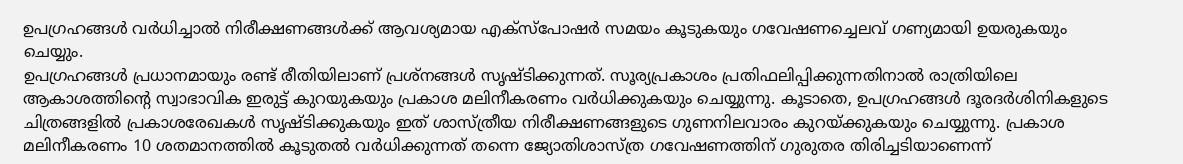ഉപഗ്രഹങ്ങൾ വർധിച്ചാൽ നിരീക്ഷണങ്ങൾക്ക് ആവശ്യമായ എക്സ്പോഷർ സമയം കൂടുകയും ഗവേഷണച്ചെലവ് ഗണ്യമായി ഉയരുകയും ചെയ്യും.
ഉപഗ്രഹങ്ങൾ പ്രധാനമായും രണ്ട് രീതിയിലാണ് പ്രശ്നങ്ങൾ സൃഷ്ടിക്കുന്നത്. സൂര്യപ്രകാശം പ്രതിഫലിപ്പിക്കുന്നതിനാൽ രാത്രിയിലെ ആകാശത്തിന്റെ സ്വാഭാവിക ഇരുട്ട് കുറയുകയും പ്രകാശ മലിനീകരണം വർധിക്കുകയും ചെയ്യുന്നു. കൂടാതെ, ഉപഗ്രഹങ്ങൾ ദൂരദർശിനികളുടെ ചിത്രങ്ങളിൽ പ്രകാശരേഖകൾ സൃഷ്ടിക്കുകയും ഇത് ശാസ്ത്രീയ നിരീക്ഷണങ്ങളുടെ ഗുണനിലവാരം കുറയ്ക്കുകയും ചെയ്യുന്നു. പ്രകാശ മലിനീകരണം 10 ശതമാനത്തിൽ കൂടുതൽ വർധിക്കുന്നത് തന്നെ ജ്യോതിശാസ്ത്ര ഗവേഷണത്തിന് ഗുരുതര തിരിച്ചടിയാണെന്ന്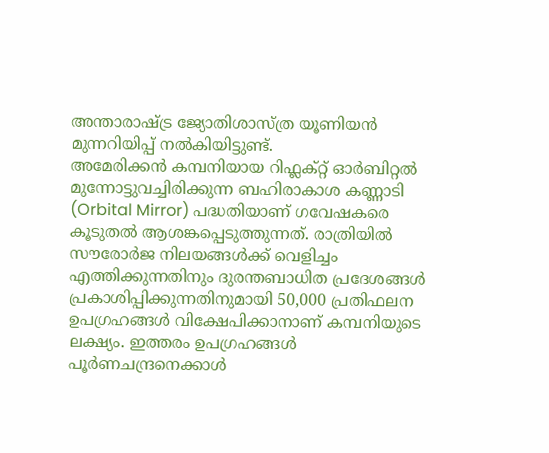അന്താരാഷ്ട്ര ജ്യോതിശാസ്ത്ര യൂണിയൻ മുന്നറിയിപ്പ് നൽകിയിട്ടുണ്ട്.
അമേരിക്കൻ കമ്പനിയായ റിഫ്ലക്റ്റ് ഓർബിറ്റൽ മുന്നോട്ടുവച്ചിരിക്കുന്ന ബഹിരാകാശ കണ്ണാടി (Orbital Mirror) പദ്ധതിയാണ് ഗവേഷകരെ കൂടുതൽ ആശങ്കപ്പെടുത്തുന്നത്. രാത്രിയിൽ സൗരോർജ നിലയങ്ങൾക്ക് വെളിച്ചം എത്തിക്കുന്നതിനും ദുരന്തബാധിത പ്രദേശങ്ങൾ പ്രകാശിപ്പിക്കുന്നതിനുമായി 50,000 പ്രതിഫലന ഉപഗ്രഹങ്ങൾ വിക്ഷേപിക്കാനാണ് കമ്പനിയുടെ ലക്ഷ്യം. ഇത്തരം ഉപഗ്രഹങ്ങൾ പൂർണചന്ദ്രനെക്കാൾ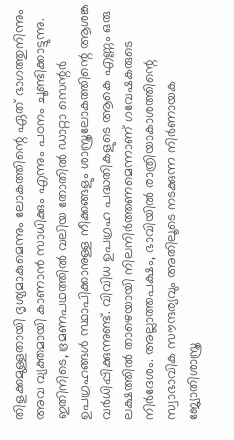തിളക്കമുള്ളതായി ദൃശ്യമാകുമെന്നും ലോകത്തിന്റെ ഏത് ഭാഗത്തുനിന്നും അവ വ്യക്തമായി കാണാൻ സാധിക്കും എന്നും പഠനം ചൂണ്ടിക്കാട്ടുന്നു.
ഇതിനിടെ, ഭ്രമണപഥത്തിൽ വലിയ തോതിൽ ഡാറ്റാ സെന്റർ ഉപഗ്രഹങ്ങൾ സ്ഥാപിക്കാനുള്ള നീക്കങ്ങളും ശാസ്ത്രലോകത്തിന്റെ ആശങ്ക വർധിപ്പിക്കുന്നുണ്ട്. വിവിധ ഉപഗ്രഹ പദ്ധതികളുടെ ആകെ എണ്ണം ഒരു ലക്ഷത്തിൽ താഴെയായി നിലനിർത്തണമെന്നാണ് ഗവേഷകരുടെ നിർദേശം. അല്ലാത്തപക്ഷം, ഭാവിയിൽ രാത്രിയാകാശത്തിന്റെ സ്വാഭാവിക സൗന്ദര്യവും അതിലൂടെ നടക്കുന്ന നിർണായക ജ്യോതിശാസ്ത്ര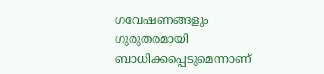ഗവേഷണങ്ങളും ഗുരുതരമായി ബാധിക്കപ്പെടുമെന്നാണ്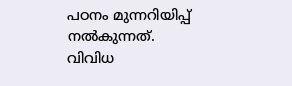പഠനം മുന്നറിയിപ്പ് നൽകുന്നത്. വിവിധ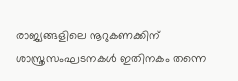രാജ്യങ്ങളിലെ നൂറുകണക്കിന് ശാസ്ത്രസംഘടനകൾ ഇതിനകം തന്നെ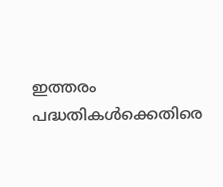ഇത്തരം പദ്ധതികൾക്കെതിരെ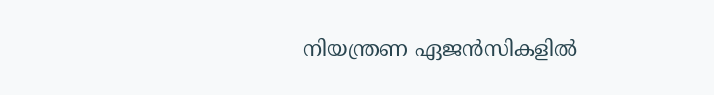നിയന്ത്രണ ഏജൻസികളിൽ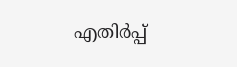എതിർപ്പ്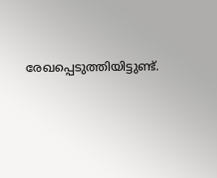രേഖപ്പെടുത്തിയിട്ടുണ്ട്.